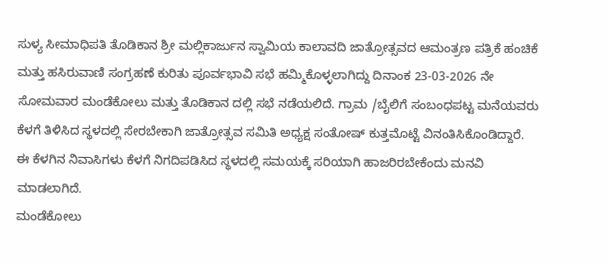ಸುಳ್ಯ ಸೀಮಾಧಿಪತಿ ತೊಡಿಕಾನ ಶ್ರೀ ಮಲ್ಲಿಕಾರ್ಜುನ ಸ್ವಾಮಿಯ ಕಾಲಾವದಿ ಜಾತ್ರೋತ್ಸವದ ಆಮಂತ್ರಣ ಪತ್ರಿಕೆ ಹಂಚಿಕೆ ಮತ್ತು ಹಸಿರುವಾಣಿ ಸಂಗ್ರಹಣೆ ಕುರಿತು ಪೂರ್ವಭಾವಿ ಸಭೆ ಹಮ್ಮಿಕೊಳ್ಳಲಾಗಿದ್ದು ದಿನಾಂಕ 23-03-2026 ನೇ ಸೋಮವಾರ ಮಂಡೆಕೋಲು ಮತ್ತು ತೊಡಿಕಾನ ದಲ್ಲಿ ಸಭೆ ನಡೆಯಲಿದೆ. ಗ್ರಾಮ /ಬೈಲಿಗೆ ಸಂಬಂಧಪಟ್ಟ ಮನೆಯವರು ಕೆಳಗೆ ತಿಳಿಸಿದ ಸ್ಥಳದಲ್ಲಿ ಸೇರಬೇಕಾಗಿ ಜಾತ್ರೋತ್ಸವ ಸಮಿತಿ ಅಧ್ಯಕ್ಷ ಸಂತೋಷ್ ಕುತ್ತಮೊಟ್ಟೆ ವಿನಂತಿಸಿಕೊಂಡಿದ್ದಾರೆ.
ಈ ಕೆಳಗಿನ ನಿವಾಸಿಗಳು ಕೆಳಗೆ ನಿಗದಿಪಡಿಸಿದ ಸ್ಥಳದಲ್ಲಿ ಸಮಯಕ್ಕೆ ಸರಿಯಾಗಿ ಹಾಜರಿರಬೇಕೆಂದು ಮನವಿ ಮಾಡಲಾಗಿದೆ.
ಮಂಡೆಕೋಲು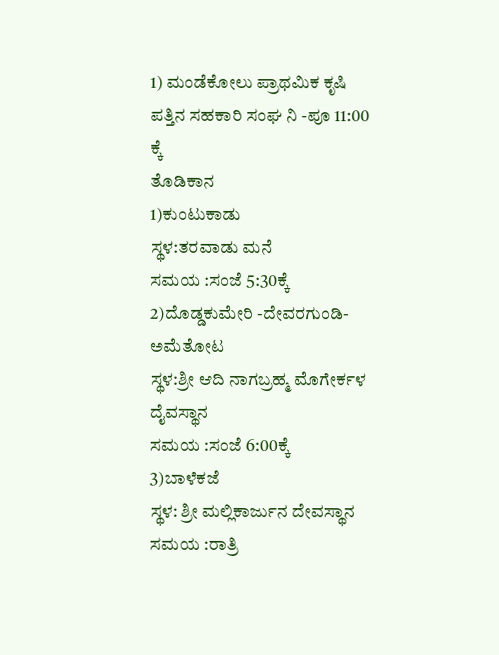1) ಮಂಡೆಕೋಲು ಪ್ರಾಥಮಿಕ ಕೃಷಿ ಪತ್ತಿನ ಸಹಕಾರಿ ಸಂಘ ನಿ -ಪೂ 11:00 ಕ್ಕೆ
ತೊಡಿಕಾನ
1)ಕುಂಟುಕಾಡು
ಸ್ಥಳ:ತರವಾಡು ಮನೆ
ಸಮಯ :ಸಂಜೆ 5:30ಕ್ಕೆ
2)ದೊಡ್ಡಕುಮೇರಿ -ದೇವರಗುಂಡಿ-ಅಮೆತೋಟ
ಸ್ಥಳ:ಶ್ರೀ ಆದಿ ನಾಗಬ್ರಹ್ಮ ಮೊಗೇರ್ಕಳ ದೈವಸ್ಥಾನ
ಸಮಯ :ಸಂಜೆ 6:00ಕ್ಕೆ
3)ಬಾಳೆಕಜೆ
ಸ್ಥಳ: ಶ್ರೀ ಮಲ್ಲಿಕಾರ್ಜುನ ದೇವಸ್ಥಾನ
ಸಮಯ :ರಾತ್ರಿ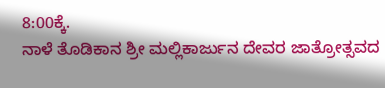8:00ಕ್ಕೆ.
ನಾಳೆ ತೊಡಿಕಾನ ಶ್ರೀ ಮಲ್ಲಿಕಾರ್ಜುನ ದೇವರ ಜಾತ್ರೋತ್ಸವದ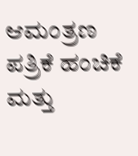ಆಮಂತ್ರಣ ಪತ್ರಿಕೆ ಹಂಚಿಕೆ ಮತ್ತು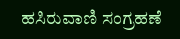ಹಸಿರುವಾಣಿ ಸಂಗ್ರಹಣೆ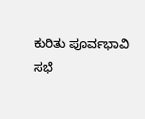ಕುರಿತು ಪೂರ್ವಭಾವಿ ಸಭೆ